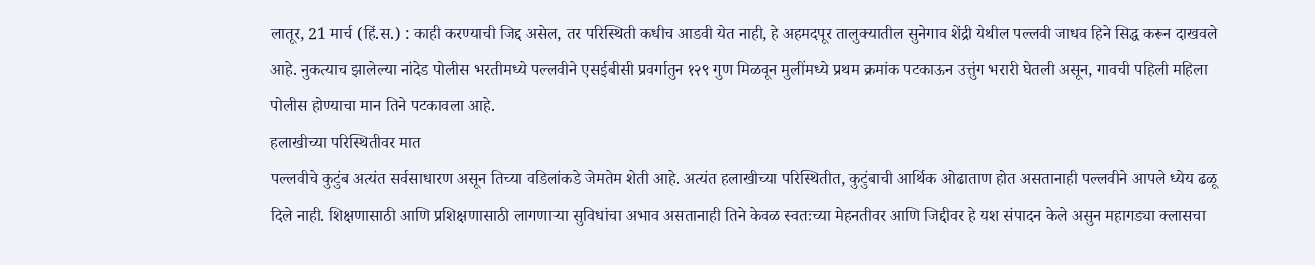लातूर, 21 मार्च (हिं.स.) : काही करण्याची जिद्द असेल, तर परिस्थिती कधीच आडवी येत नाही, हे अहमदपूर तालुक्यातील सुनेगाव शेंद्री येथील पल्लवी जाधव हिने सिद्ध करून दाखवले आहे. नुकत्याच झालेल्या नांदेड पोलीस भरतीमध्ये पल्लवीने एसईबीसी प्रवर्गातुन १२९ गुण मिळवून मुलींमध्ये प्रथम क्रमांक पटकाऊन उत्तुंग भरारी घेतली असून, गावची पहिली महिला पोलीस होण्याचा मान तिने पटकावला आहे.
हलाखीच्या परिस्थितीवर मात
पल्लवीचे कुटुंब अत्यंत सर्वसाधारण असून तिच्या वडिलांकडे जेमतेम शेती आहे. अत्यंत हलाखीच्या परिस्थितीत, कुटुंबाची आर्थिक ओढाताण होत असतानाही पल्लवीने आपले ध्येय ढळू दिले नाही. शिक्षणासाठी आणि प्रशिक्षणासाठी लागणाऱ्या सुविधांचा अभाव असतानाही तिने केवळ स्वतःच्या मेहनतीवर आणि जिद्दीवर हे यश संपादन केले असुन महागड्या क्लासचा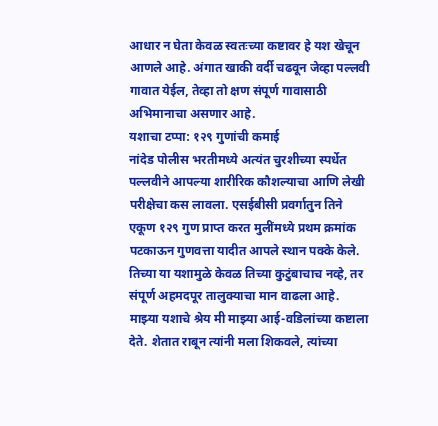आधार न घेता केवळ स्वतःच्या कष्टावर हे यश खेचून आणले आहे. अंगात खाकी वर्दी चढवून जेव्हा पल्लवी गावात येईल, तेव्हा तो क्षण संपूर्ण गावासाठी अभिमानाचा असणार आहे.
यशाचा टप्पा: १२९ गुणांची कमाई
नांदेड पोलीस भरतीमध्ये अत्यंत चुरशीच्या स्पर्धेत पल्लवीने आपल्या शारीरिक कौशल्याचा आणि लेखी परीक्षेचा कस लावला. एसईबीसी प्रवर्गातुन तिने एकूण १२९ गुण प्राप्त करत मुलींमध्ये प्रथम क्रमांक पटकाऊन गुणवत्ता यादीत आपले स्थान पक्के केले. तिच्या या यशामुळे केवळ तिच्या कुटुंबाचाच नव्हे, तर संपूर्ण अहमदपूर तालुक्याचा मान वाढला आहे.
माझ्या यशाचे श्रेय मी माझ्या आई-वडिलांच्या कष्टाला देते. शेतात राबून त्यांनी मला शिकवले, त्यांच्या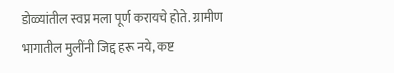डोळ्यांतील स्वप्न मला पूर्ण करायचे होते. ग्रामीण भागातील मुलींनी जिद्द हरू नये, कष्ट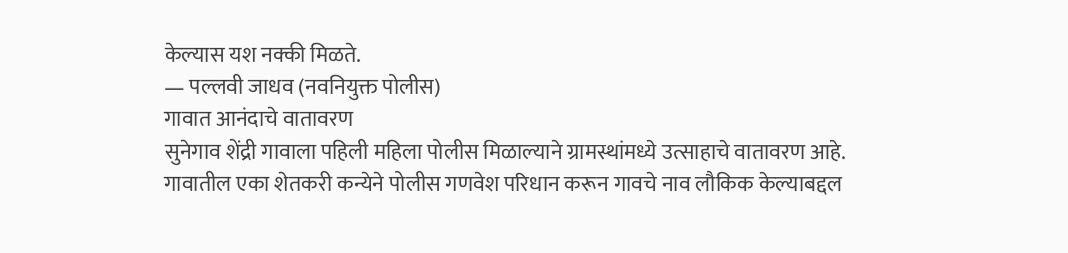केल्यास यश नक्की मिळते.
— पल्लवी जाधव (नवनियुक्त पोलीस)
गावात आनंदाचे वातावरण
सुनेगाव शेंद्री गावाला पहिली महिला पोलीस मिळाल्याने ग्रामस्थांमध्ये उत्साहाचे वातावरण आहे. गावातील एका शेतकरी कन्येने पोलीस गणवेश परिधान करून गावचे नाव लौकिक केल्याबद्दल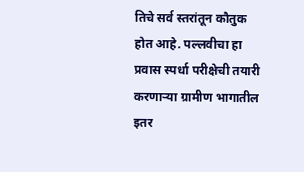तिचे सर्व स्तरांतून कौतुक होत आहे. पल्लवीचा हा प्रवास स्पर्धा परीक्षेची तयारी करणाऱ्या ग्रामीण भागातील इतर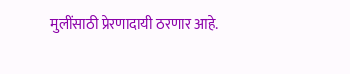मुलींसाठी प्रेरणादायी ठरणार आहे.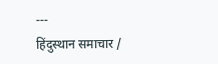---
हिंदुस्थान समाचार /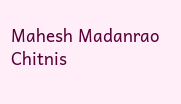Mahesh Madanrao Chitnis